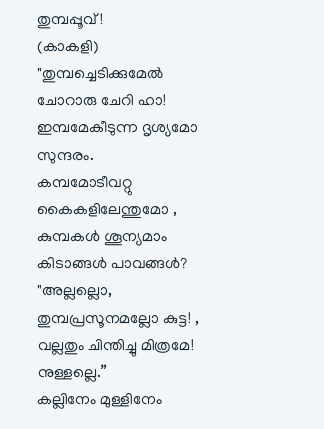തുമ്പപ്പൂവ്!
(കാകളി)
"തുമ്പച്ചെടിക്കുമേൽ ചോറാരു ചേറി ഹാ!
ഇമ്പമേകീടുന്ന ദൃശ്യമോ സുന്ദരം.
കമ്പമോടീവറ്റു കൈകളിലേന്തുമോ ,
കുമ്പകൾ ശൂന്യമാം കിടാങ്ങൾ പാവങ്ങൾ?
"അല്ലല്ലൊ, തുമ്പപ്രസൂനമല്ലോ കുട്ട! ,
വല്ലതും ചിന്തിച്ചു മിത്രമേ! നുള്ളല്ലെ.”
കല്ലിനേം മുള്ളിനേം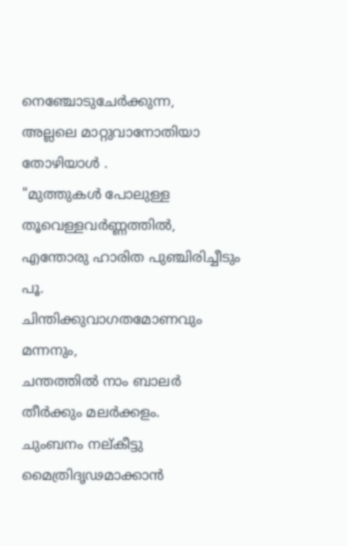നെഞ്ചോടുചേർക്കുന്ന,
അല്ലലെ മാറ്റുവാനോതിയാ തോഴിയാൾ .
"മുത്തുകൾ പോലുള്ള തൂവെള്ളവർണ്ണത്തിൽ,
എന്തോരു ഹാരിത പുഞ്ചിരിച്ചീടും പൂ.
ചിന്തിക്കുവാഗതമോണവും മന്നനും,
ചന്തത്തിൽ നാം ബാലർ തീർക്കും മലർക്കളം.
ചുംബനം നല്കീട്ടു മൈത്രിദൃഢമാക്കാൻ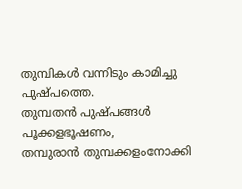തുമ്പികൾ വന്നിടും കാമിച്ചു പുഷ്പത്തെ.
തുമ്പതൻ പുഷ്പങ്ങൾ പൂക്കളഭൂഷണം,
തമ്പുരാൻ തുമ്പക്കളംനോക്കി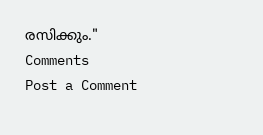രസിക്കും."
Comments
Post a Comment